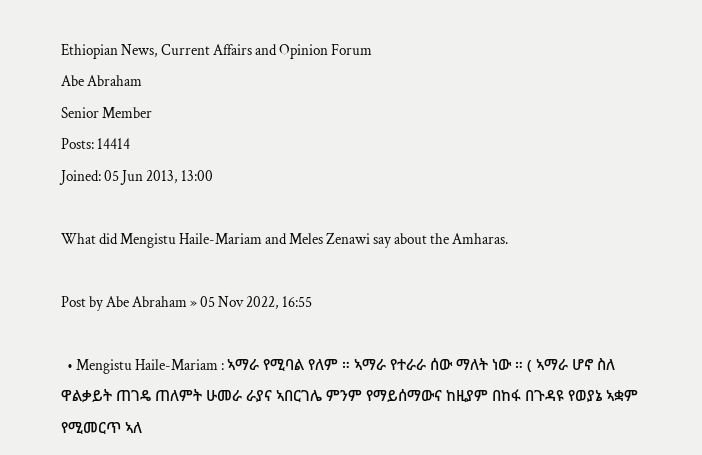Ethiopian News, Current Affairs and Opinion Forum
Abe Abraham
Senior Member
Posts: 14414
Joined: 05 Jun 2013, 13:00

What did Mengistu Haile-Mariam and Meles Zenawi say about the Amharas.

Post by Abe Abraham » 05 Nov 2022, 16:55

  • Mengistu Haile-Mariam : ኣማራ የሚባል የለም ። ኣማራ የተራራ ሰው ማለት ነው ። ( ኣማራ ሆኖ ስለ ዋልቃይት ጠገዴ ጠለምት ሁመራ ራያና ኣበርገሌ ምንም የማይሰማውና ከዚያም በከፋ በጉዳዩ የወያኔ ኣቋም የሚመርጥ ኣለ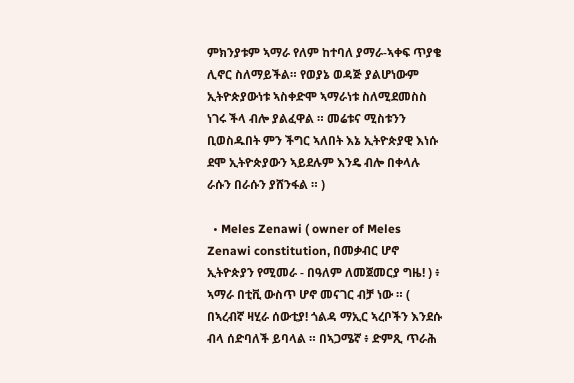ምክንያቱም ኣማራ የለም ከተባለ ያማራ-ኣቀፍ ጥያቄ ሊኖር ስለማይችል። የወያኔ ወዳጅ ያልሆነውም ኢትዮጵያውነቱ ኣስቀድሞ ኣማራነቱ ስለሚደመስስ ነገሩ ችላ ብሎ ያልፈዋል ። መሬቱና ሚስቱንን ቢወስዱበት ምን ችግር ኣለበት እኔ ኢትዮጵያዊ እነሱ ደሞ ኢትዮጵያውን ኣይደሉም እንዴ ብሎ በቀላሉ ራሱን በራሱን ያሸንፋል ። )

  • Meles Zenawi ( owner of Meles Zenawi constitution, በመቃብር ሆኖ ኢትዮጵያን የሚመራ - በዓለም ለመጀመርያ ግዜ! ) ፥ ኣማራ በቲቪ ውስጥ ሆኖ መናገር ብቻ ነው ። ( በኣረብኛ ዛሂራ ሰውቲያ! ጎልዳ ማኢር ኣረቦችን እንደሱ ብላ ሰድባለች ይባላል ። በኣጋሜኛ ፥ ድምጺ ጥራሕ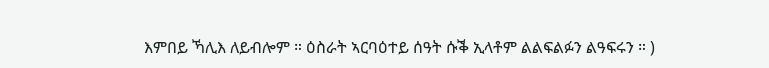እምበይ ኻሊእ ለይብሎም ። ዕስራት ኣርባዕተይ ሰዓት ሱቕ ኢላቶም ልልፍልፉን ልዓፍሩን ። )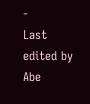-
Last edited by Abe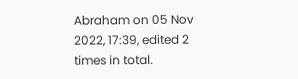Abraham on 05 Nov 2022, 17:39, edited 2 times in total.